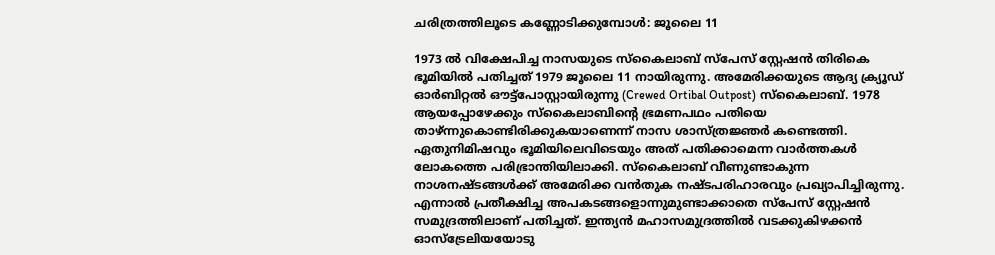ചരിത്രത്തിലൂടെ കണ്ണോടിക്കുമ്പോൾ: ജൂലൈ 11

1973 ൽ വിക്ഷേപിച്ച നാസയുടെ സ്കൈലാബ് സ്പേസ് സ്റ്റേഷൻ തിരികെ ഭൂമിയിൽ പതിച്ചത് 1979 ജൂലൈ 11 നായിരുന്നു. അമേരിക്കയുടെ ആദ്യ ക്ര്യൂഡ് ഓർബിറ്റൽ ഔട്ട്പോസ്റ്റായിരുന്നു (Crewed Ortibal Outpost) സ്‌കൈലാബ്. 1978 ആയപ്പോഴേക്കും സ്കൈലാബിന്റെ ഭ്രമണപഥം പതിയെ താഴ്ന്നുകൊണ്ടിരിക്കുകയാണെന്ന് നാസ ശാസ്ത്രജ്ഞർ കണ്ടെത്തി. ഏതുനിമിഷവും ഭൂമിയിലെവിടെയും അത് പതിക്കാമെന്ന വാർത്തകൾ ലോകത്തെ പരിഭ്രാന്തിയിലാക്കി. സ്കൈലാബ് വീണുണ്ടാകുന്ന നാശനഷ്ടങ്ങൾക്ക് അമേരിക്ക വൻതുക നഷ്ടപരിഹാരവും പ്രഖ്യാപിച്ചിരുന്നു. എന്നാൽ പ്രതീക്ഷിച്ച അപകടങ്ങളൊന്നുമുണ്ടാക്കാതെ സ്പേസ് സ്റ്റേഷൻ സമുദ്രത്തിലാണ് പതിച്ചത്. ഇന്ത്യൻ മഹാസമുദ്രത്തിൽ വടക്കുകിഴക്കൻ ഓസ്ട്രേലിയയോടു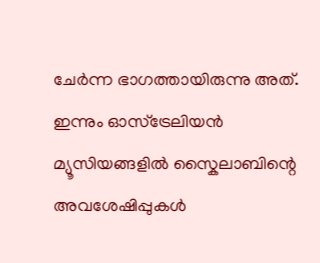ചേർന്ന ഭാഗത്തായിരുന്നു അത്. ഇന്നും ഓസ്ട്രേലിയൻ മ്യൂസിയങ്ങളിൽ സ്കൈലാബിന്റെ അവശേഷിപ്പുകൾ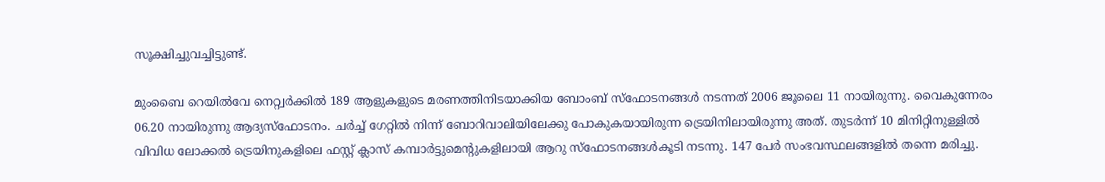സൂക്ഷിച്ചുവച്ചിട്ടുണ്ട്.

മുംബൈ റെയിൽവേ നെറ്റ്വർക്കിൽ 189 ആളുകളുടെ മരണത്തിനിടയാക്കിയ ബോംബ് സ്ഫോടനങ്ങൾ നടന്നത് 2006 ജൂലൈ 11 നായിരുന്നു. വൈകുന്നേരം 06.20 നായിരുന്നു ആദ്യസ്ഫോടനം. ചർച്ച് ഗേറ്റിൽ നിന്ന് ബോറിവാലിയിലേക്കു പോകുകയായിരുന്ന ട്രെയിനിലായിരുന്നു അത്. തുടർന്ന് 10 മിനിറ്റിനുള്ളിൽ വിവിധ ലോക്കൽ ട്രെയിനുകളിലെ ഫസ്റ്റ് ക്ലാസ് കമ്പാർട്ടുമെന്റുകളിലായി ആറു സ്ഫോടനങ്ങൾകൂടി നടന്നു. 147 പേർ സംഭവസ്ഥലങ്ങളിൽ തന്നെ മരിച്ചു.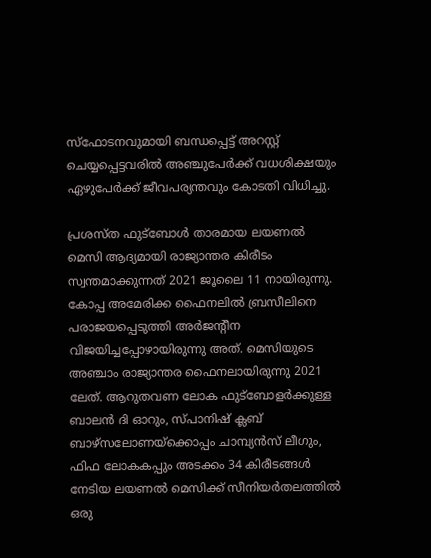സ്ഫോടനവുമായി ബന്ധപ്പെട്ട് അറസ്റ്റ് ചെയ്യപ്പെട്ടവരിൽ അഞ്ചുപേർക്ക് വധശിക്ഷയും ഏഴുപേർക്ക് ജീവപര്യന്തവും കോടതി വിധിച്ചു.

പ്രശസ്ത ഫുട്ബോൾ താരമായ ലയണൽ മെസി ആദ്യമായി രാജ്യാന്തര കിരീടം സ്വന്തമാക്കുന്നത് 2021 ജൂലൈ 11 നായിരുന്നു. കോപ്പ അമേരിക്ക ഫൈനലിൽ ബ്രസീലിനെ പരാജയപ്പെടുത്തി അർജന്റീന വിജയിച്ചപ്പോഴായിരുന്നു അത്. മെസിയുടെ അഞ്ചാം രാജ്യാന്തര ഫൈനലായിരുന്നു 2021 ലേത്. ആറുതവണ ലോക ഫുട്ബോളർക്കുള്ള ബാലൻ ദി ഓറും, സ്പാനിഷ് ക്ലബ് ബാഴ്സലോണയ്ക്കൊപ്പം ചാമ്പ്യൻസ് ലീഗും, ഫിഫ ലോകകപ്പും അടക്കം 34 കിരീടങ്ങൾ നേടിയ ലയണൽ മെസിക്ക് സീനിയർതലത്തിൽ ഒരു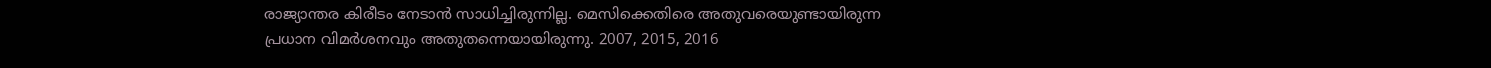രാജ്യാന്തര കിരീടം നേടാൻ സാധിച്ചിരുന്നില്ല. മെസിക്കെതിരെ അതുവരെയുണ്ടായിരുന്ന പ്രധാന വിമർശനവും അതുതന്നെയായിരുന്നു. 2007, 2015, 2016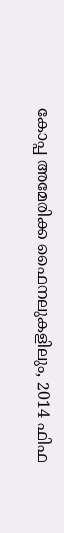കോപ്പ അമേരിക്ക ഫൈനലുകളിലും, 2014 ഫിഫ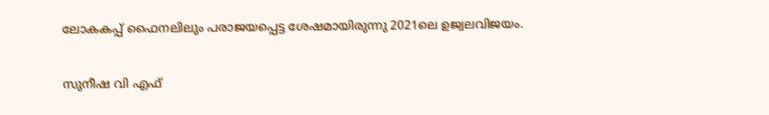ലോകകപ്പ് ഫൈനലിലും പരാജയപ്പെട്ട ശേഷമായിരുന്നു 2021ലെ ഉജ്വലവിജയം.

സുനീഷ വി എഫ്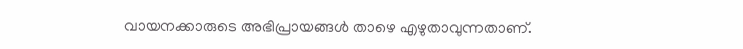വായനക്കാരുടെ അഭിപ്രായങ്ങൾ താഴെ എഴുതാവുന്നതാണ്.